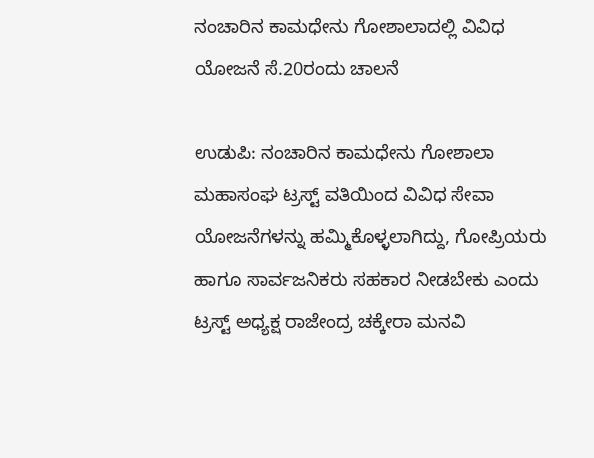ನಂಚಾರಿನ ಕಾಮಧೇನು ಗೋಶಾಲಾದಲ್ಲಿ ವಿವಿಧ ಯೋಜನೆ ಸೆ.20ರಂದು ಚಾಲನೆ

ಉಡುಪಿ: ನಂಚಾರಿನ ಕಾಮಧೇನು ಗೋಶಾಲಾ ಮಹಾಸಂಘ ಟ್ರಸ್ಟ್‌ ವತಿಯಿಂದ ವಿವಿಧ ಸೇವಾ ಯೋಜನೆಗಳನ್ನು ಹಮ್ಮಿಕೊಳ್ಳಲಾಗಿದ್ದು, ಗೋಪ್ರಿಯರು ಹಾಗೂ ಸಾರ್ವಜನಿಕರು ಸಹಕಾರ ನೀಡಬೇಕು ಎಂದು ಟ್ರಸ್ಟ್‌ ಅಧ್ಯಕ್ಷ ರಾಜೇಂದ್ರ ಚಕ್ಕೇರಾ ಮನವಿ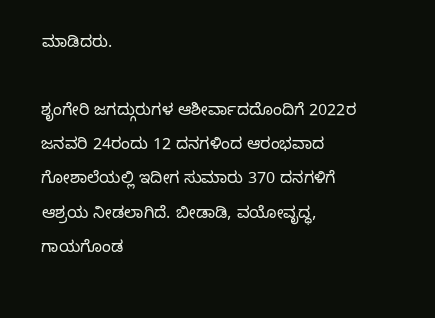ಮಾಡಿದರು.

ಶೃಂಗೇರಿ ಜಗದ್ಗುರುಗಳ ಆಶೀರ್ವಾದದೊಂದಿಗೆ 2022ರ ಜನವರಿ 24ರಂದು 12 ದನಗಳಿಂದ ಆರಂಭವಾದ ಗೋಶಾಲೆಯಲ್ಲಿ ಇದೀಗ ಸುಮಾರು 370 ದನಗಳಿಗೆ ಆಶ್ರಯ ನೀಡಲಾಗಿದೆ. ಬೀಡಾಡಿ, ವಯೋವೃದ್ಧ, ಗಾಯಗೊಂಡ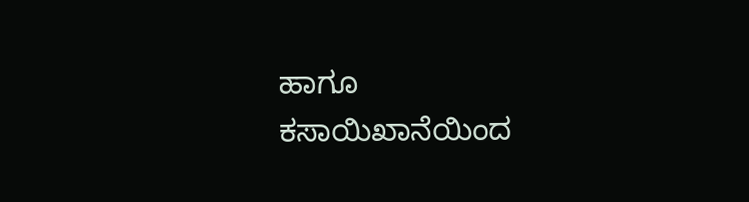ಹಾಗೂ ಕಸಾಯಿಖಾನೆಯಿಂದ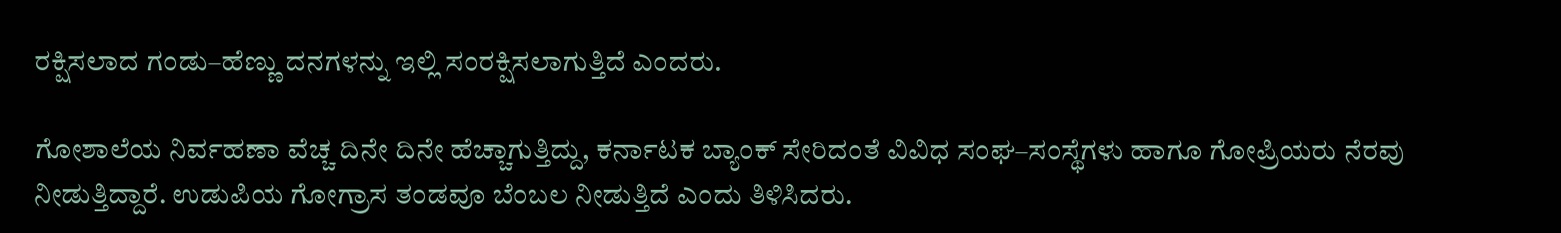ರಕ್ಷಿಸಲಾದ ಗಂಡು–ಹೆಣ್ಣು ದನಗಳನ್ನು ಇಲ್ಲಿ ಸಂರಕ್ಷಿಸಲಾಗುತ್ತಿದೆ ಎಂದರು.

ಗೋಶಾಲೆಯ ನಿರ್ವಹಣಾ ವೆಚ್ಚ ದಿನೇ ದಿನೇ ಹೆಚ್ಚಾಗುತ್ತಿದ್ದು, ಕರ್ನಾಟಕ ಬ್ಯಾಂಕ್ ಸೇರಿದಂತೆ ವಿವಿಧ ಸಂಘ–ಸಂಸ್ಥೆಗಳು ಹಾಗೂ ಗೋಪ್ರಿಯರು ನೆರವು ನೀಡುತ್ತಿದ್ದಾರೆ. ಉಡುಪಿಯ ಗೋಗ್ರಾಸ ತಂಡವೂ ಬೆಂಬಲ ನೀಡುತ್ತಿದೆ ಎಂದು ತಿಳಿಸಿದರು.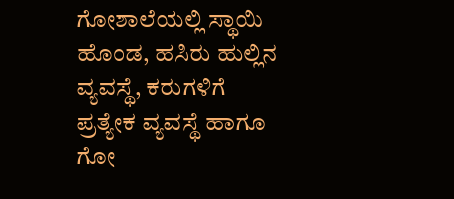ಗೋಶಾಲೆಯಲ್ಲಿ ಸ್ಥಾಯಿ ಹೊಂಡ, ಹಸಿರು ಹುಲ್ಲಿನ ವ್ಯವಸ್ಥೆ, ಕರುಗಳಿಗೆ ಪ್ರತ್ಯೇಕ ವ್ಯವಸ್ಥೆ ಹಾಗೂ ಗೋ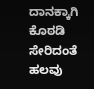ದಾನಕ್ಕಾಗಿ ಕೊಠಡಿ ಸೇರಿದಂತೆ ಹಲವು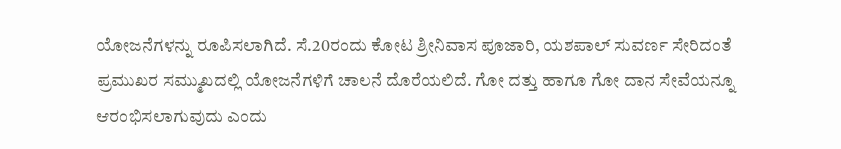ಯೋಜನೆಗಳನ್ನು ರೂಪಿಸಲಾಗಿದೆ. ಸೆ.20ರಂದು ಕೋಟ ಶ್ರೀನಿವಾಸ ಪೂಜಾರಿ, ಯಶಪಾಲ್ ಸುವರ್ಣ ಸೇರಿದಂತೆ ಪ್ರಮುಖರ ಸಮ್ಮುಖದಲ್ಲಿ ಯೋಜನೆಗಳಿಗೆ ಚಾಲನೆ ದೊರೆಯಲಿದೆ. ಗೋ ದತ್ತು ಹಾಗೂ ಗೋ ದಾನ ಸೇವೆಯನ್ನೂ ಆರಂಭಿಸಲಾಗುವುದು ಎಂದು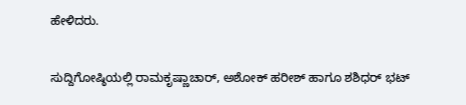ಹೇಳಿದರು.

ಸುದ್ದಿಗೋಷ್ಠಿಯಲ್ಲಿ ರಾಮಕೃಷ್ಣಾಚಾರ್, ಅಶೋಕ್ ಹರೀಶ್ ಹಾಗೂ ಶಶಿಧರ್ ಭಟ್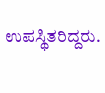ಉಪಸ್ಥಿತರಿದ್ದರು.